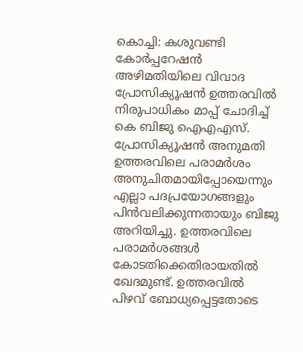കൊച്ചി: കശുവണ്ടി കോർപ്പറേഷൻ അഴിമതിയിലെ വിവാദ പ്രോസിക്യൂഷൻ ഉത്തരവിൽ നിരുപാധികം മാപ്പ് ചോദിച്ച് കെ ബിജു ഐഎഎസ്. പ്രോസിക്യൂഷൻ അനുമതി ഉത്തരവിലെ പരാമർശം അനുചിതമായിപ്പോയെന്നും എല്ലാ പദപ്രയോഗങ്ങളും പിൻവലിക്കുന്നതായും ബിജു അറിയിച്ചു. ഉത്തരവിലെ പരാമർശങ്ങൾ കോടതിക്കെതിരായതിൽ ഖേദമുണ്ട്. ഉത്തരവിൽ പിഴവ് ബോധ്യപ്പെട്ടതോടെ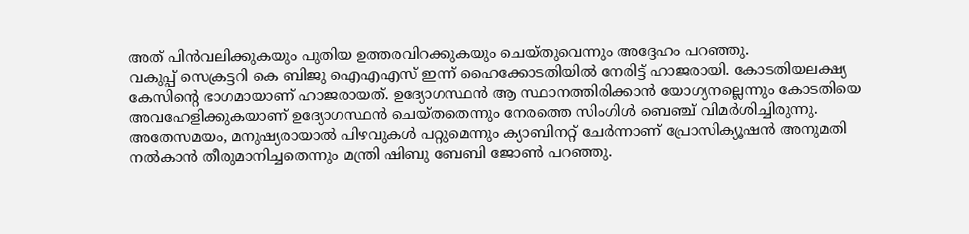അത് പിൻവലിക്കുകയും പുതിയ ഉത്തരവിറക്കുകയും ചെയ്തുവെന്നും അദ്ദേഹം പറഞ്ഞു.
വകുപ്പ് സെക്രട്ടറി കെ ബിജു ഐഎഎസ് ഇന്ന് ഹൈക്കോടതിയിൽ നേരിട്ട് ഹാജരായി. കോടതിയലക്ഷ്യ കേസിന്റെ ഭാഗമായാണ് ഹാജരായത്. ഉദ്യോഗസ്ഥൻ ആ സ്ഥാനത്തിരിക്കാൻ യോഗ്യനല്ലെന്നും കോടതിയെ അവഹേളിക്കുകയാണ് ഉദ്യോഗസ്ഥൻ ചെയ്തതെന്നും നേരത്തെ സിംഗിൾ ബെഞ്ച് വിമർശിച്ചിരുന്നു. അതേസമയം, മനുഷ്യരായാൽ പിഴവുകൾ പറ്റുമെന്നും ക്യാബിനറ്റ് ചേർന്നാണ് പ്രോസിക്യൂഷൻ അനുമതി നൽകാൻ തീരുമാനിച്ചതെന്നും മന്ത്രി ഷിബു ബേബി ജോൺ പറഞ്ഞു.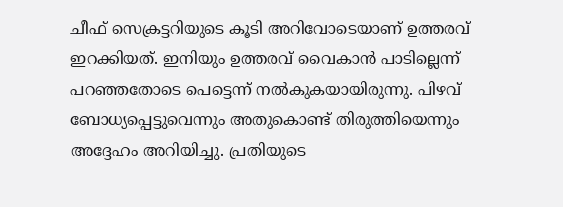ചീഫ് സെക്രട്ടറിയുടെ കൂടി അറിവോടെയാണ് ഉത്തരവ് ഇറക്കിയത്. ഇനിയും ഉത്തരവ് വൈകാൻ പാടില്ലെന്ന് പറഞ്ഞതോടെ പെട്ടെന്ന് നൽകുകയായിരുന്നു. പിഴവ് ബോധ്യപ്പെട്ടുവെന്നും അതുകൊണ്ട് തിരുത്തിയെന്നും അദ്ദേഹം അറിയിച്ചു. പ്രതിയുടെ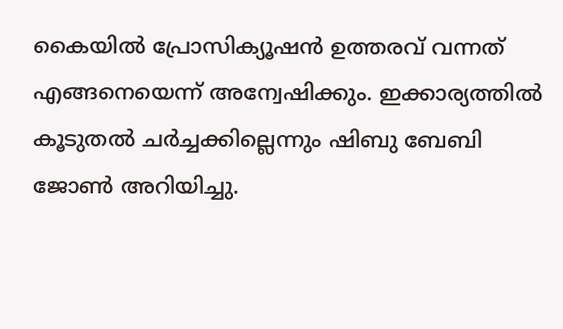കൈയിൽ പ്രോസിക്യൂഷൻ ഉത്തരവ് വന്നത് എങ്ങനെയെന്ന് അന്വേഷിക്കും. ഇക്കാര്യത്തിൽ കൂടുതൽ ചർച്ചക്കില്ലെന്നും ഷിബു ബേബി ജോൺ അറിയിച്ചു.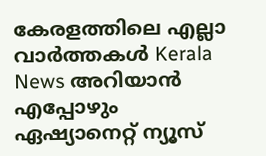കേരളത്തിലെ എല്ലാ വാർത്തകൾ Kerala News അറിയാൻ എപ്പോഴും ഏഷ്യാനെറ്റ് ന്യൂസ്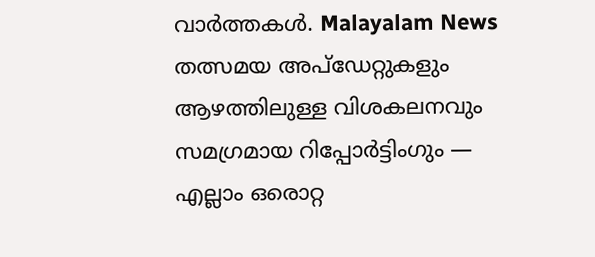വാർത്തകൾ. Malayalam News തത്സമയ അപ്ഡേറ്റുകളും ആഴത്തിലുള്ള വിശകലനവും സമഗ്രമായ റിപ്പോർട്ടിംഗും — എല്ലാം ഒരൊറ്റ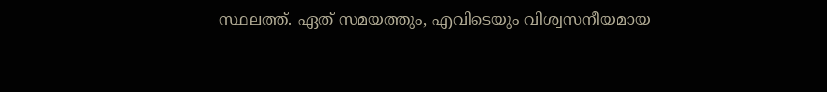സ്ഥലത്ത്. ഏത് സമയത്തും, എവിടെയും വിശ്വസനീയമായ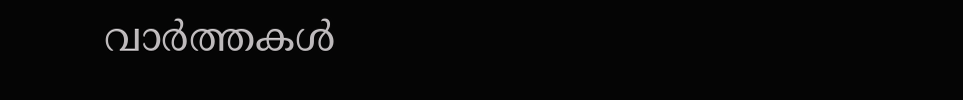വാർത്തകൾ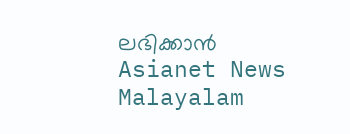ലഭിക്കാൻ Asianet News Malayalam